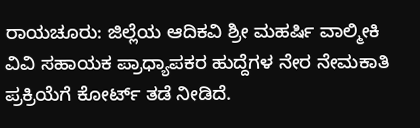ರಾಯಚೂರು: ಜಿಲ್ಲೆಯ ಆದಿಕವಿ ಶ್ರೀ ಮಹರ್ಷಿ ವಾಲ್ಮೀಕಿ ವಿವಿ ಸಹಾಯಕ ಪ್ರಾಧ್ಯಾಪಕರ ಹುದ್ದೆಗಳ ನೇರ ನೇಮಕಾತಿ ಪ್ರಕ್ರಿಯೆಗೆ ಕೋರ್ಟ್ ತಡೆ ನೀಡಿದೆ.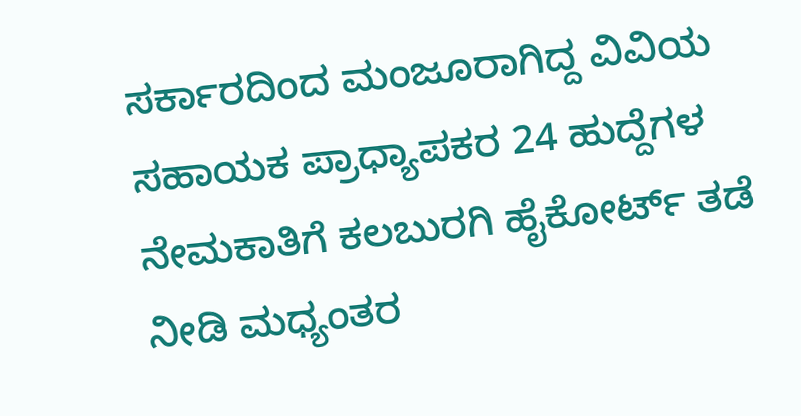ಸರ್ಕಾರದಿಂದ ಮಂಜೂರಾಗಿದ್ದ ವಿವಿಯ ಸಹಾಯಕ ಪ್ರಾಧ್ಯಾಪಕರ 24 ಹುದ್ದೆಗಳ ನೇಮಕಾತಿಗೆ ಕಲಬುರಗಿ ಹೈಕೋರ್ಟ್ ತಡೆ ನೀಡಿ ಮಧ್ಯಂತರ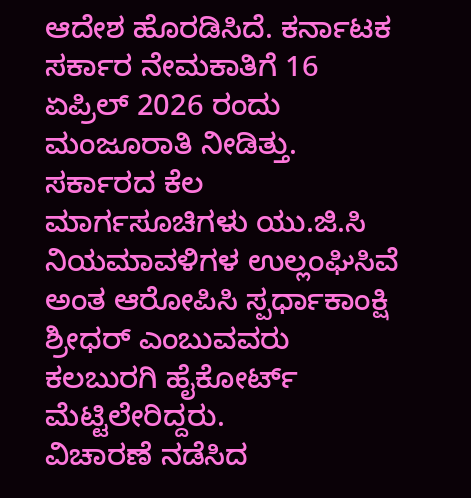ಆದೇಶ ಹೊರಡಿಸಿದೆ. ಕರ್ನಾಟಕ ಸರ್ಕಾರ ನೇಮಕಾತಿಗೆ 16 ಏಪ್ರಿಲ್ 2026 ರಂದು ಮಂಜೂರಾತಿ ನೀಡಿತ್ತು.
ಸರ್ಕಾರದ ಕೆಲ ಮಾರ್ಗಸೂಚಿಗಳು ಯು.ಜಿ.ಸಿ ನಿಯಮಾವಳಿಗಳ ಉಲ್ಲಂಘಿಸಿವೆ ಅಂತ ಆರೋಪಿಸಿ ಸ್ಪರ್ಧಾಕಾಂಕ್ಷಿ ಶ್ರೀಧರ್ ಎಂಬುವವರು ಕಲಬುರಗಿ ಹೈಕೋರ್ಟ್ ಮೆಟ್ಟಿಲೇರಿದ್ದರು.
ವಿಚಾರಣೆ ನಡೆಸಿದ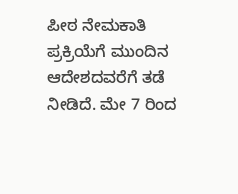ಪೀಠ ನೇಮಕಾತಿ ಪ್ರಕ್ರಿಯೆಗೆ ಮುಂದಿನ ಆದೇಶದವರೆಗೆ ತಡೆ ನೀಡಿದೆ. ಮೇ 7 ರಿಂದ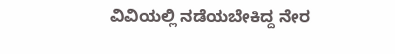ವಿವಿಯಲ್ಲಿ ನಡೆಯಬೇಕಿದ್ದ ನೇರ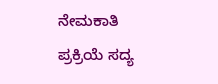ನೇಮಕಾತಿ ಪ್ರಕ್ರಿಯೆ ಸದ್ಯ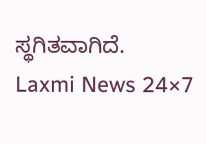ಸ್ಥಗಿತವಾಗಿದೆ.
Laxmi News 24×7